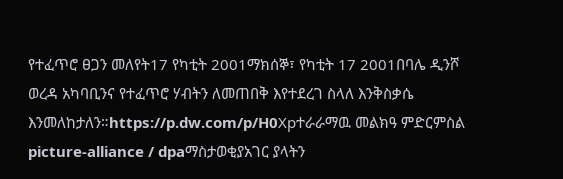የተፈጥሮ ፀጋን መለየት17 የካቲት 2001ማክሰኞ፣ የካቲት 17 2001በባሌ ዲንሾ ወረዳ አካባቢንና የተፈጥሮ ሃብትን ለመጠበቅ እየተደረገ ስላለ እንቅስቃሴ እንመለከታለን።https://p.dw.com/p/H0Xpተራራማዉ መልክዓ ምድርምስል picture-alliance / dpaማስታወቂያአገር ያላትን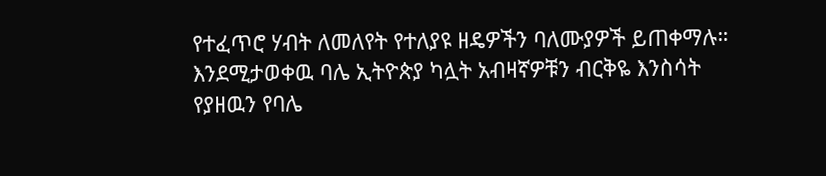የተፈጥሮ ሃብት ለመለየት የተለያዩ ዘዴዎችን ባለሙያዎች ይጠቀማሉ። እንደሚታወቀዉ ባሌ ኢትዮጵያ ካሏት አብዛኛዎቹን ብርቅዬ እንስሳት የያዘዉን የባሌ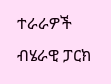ተራራዎች ብሄራዊ ፓርክ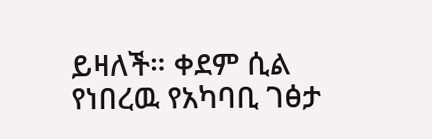ይዛለች። ቀደም ሲል የነበረዉ የአካባቢ ገፅታ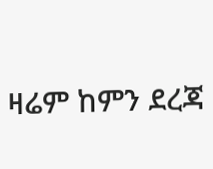ዛሬም ከምን ደረጃ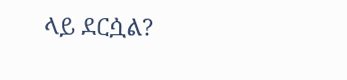ላይ ደርሷል?